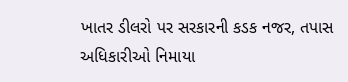ખાતર ડીલરો પર સરકારની કડક નજર, તપાસ અધિકારીઓ નિમાયા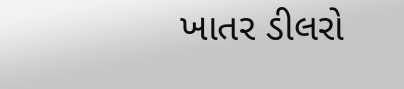ખાતર ડીલરો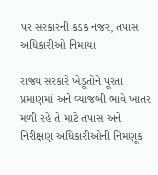પર સરકારની કડક નજર, તપાસ અધિકારીઓ નિમાયા

રાજ્ય સરકારે ખેડૂતોને પૂરતા પ્રમાણમાં અને વ્યાજબી ભાવે ખાતર મળી રહે તે માટે તપાસ અને નિરીક્ષણ અધિકારીઓની નિમણૂક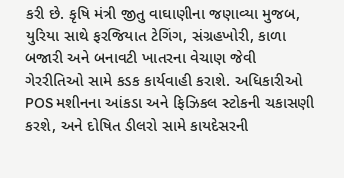કરી છે. કૃષિ મંત્રી જીતુ વાઘાણીના જણાવ્યા મુજબ, યુરિયા સાથે ફરજિયાત ટેગિંગ, સંગ્રહખોરી, કાળા બજારી અને બનાવટી ખાતરના વેચાણ જેવી ગેરરીતિઓ સામે કડક કાર્યવાહી કરાશે. અધિકારીઓ POS મશીનના આંકડા અને ફિઝિકલ સ્ટોકની ચકાસણી કરશે, અને દોષિત ડીલરો સામે કાયદેસરની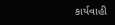કાર્યવાહી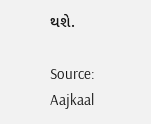થશે.

Source: Aajkaal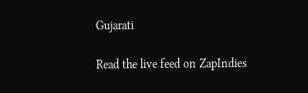Gujarati

Read the live feed on ZapIndies